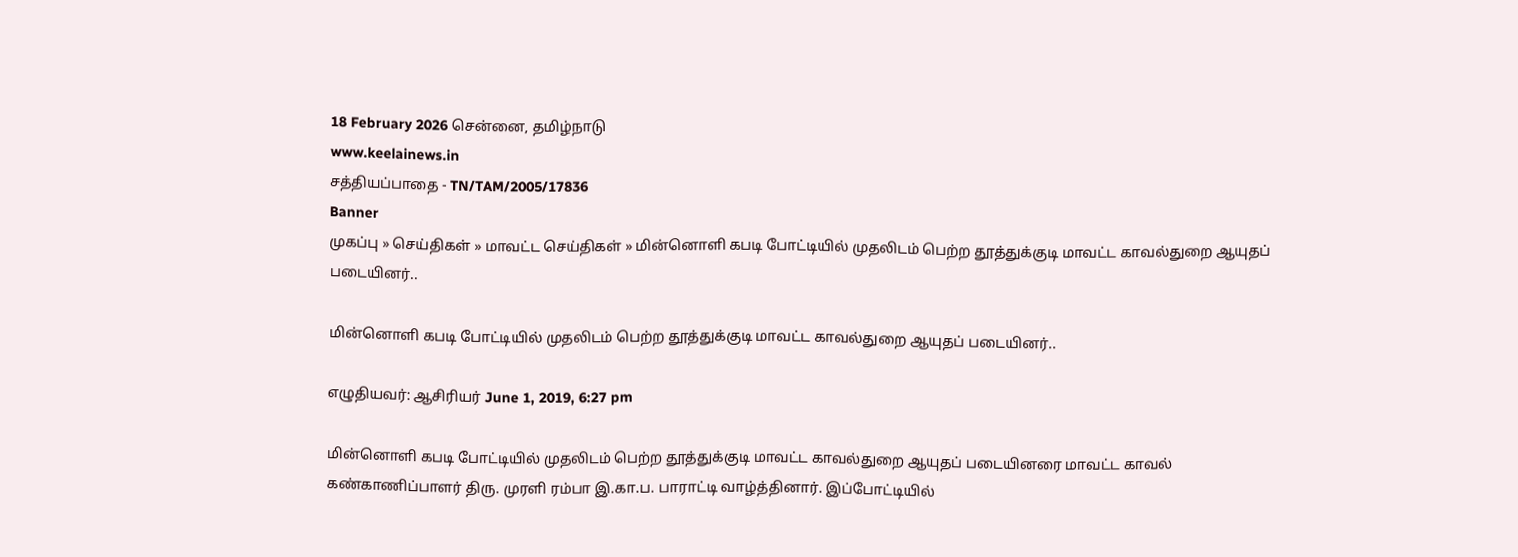18 February 2026 சென்னை, தமிழ்நாடு
www.keelainews.in
சத்தியப்பாதை - TN/TAM/2005/17836
Banner
முகப்பு » செய்திகள் » மாவட்ட செய்திகள் » மின்னொளி கபடி போட்டியில் முதலிடம் பெற்ற தூத்துக்குடி மாவட்ட காவல்துறை ஆயுதப் படையினர்..

மின்னொளி கபடி போட்டியில் முதலிடம் பெற்ற தூத்துக்குடி மாவட்ட காவல்துறை ஆயுதப் படையினர்..

எழுதியவர்: ஆசிரியர் June 1, 2019, 6:27 pm

மின்னொளி கபடி போட்டியில் முதலிடம் பெற்ற தூத்துக்குடி மாவட்ட காவல்துறை ஆயுதப் படையினரை மாவட்ட காவல் கண்காணிப்பாளர் திரு. முரளி ரம்பா இ.கா.ப. பாராட்டி வாழ்த்தினார். இப்போட்டியில்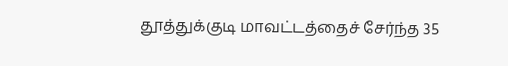தூத்துக்குடி மாவட்டத்தைச் சேர்ந்த 35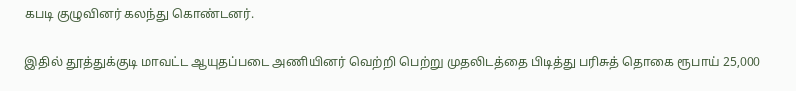கபடி குழுவினர் கலந்து கொண்டனர்.

இதில் தூத்துக்குடி மாவட்ட ஆயுதப்படை அணியினர் வெற்றி பெற்று முதலிடத்தை பிடித்து பரிசுத் தொகை ரூபாய் 25,000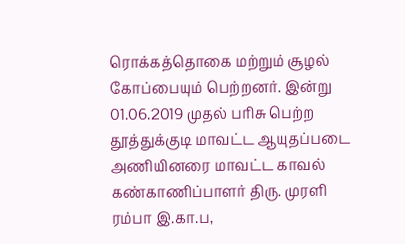ரொக்கத்தொகை மற்றும் சூழல் கோப்பையும் பெற்றனர். இன்று 01.06.2019 முதல் பரிசு பெற்ற தூத்துக்குடி மாவட்ட ஆயுதப்படை அணியினரை மாவட்ட காவல் கண்காணிப்பாளர் திரு. முரளி ரம்பா இ.கா.ப,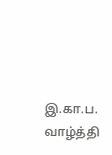இ.கா.ப. வாழ்த்தி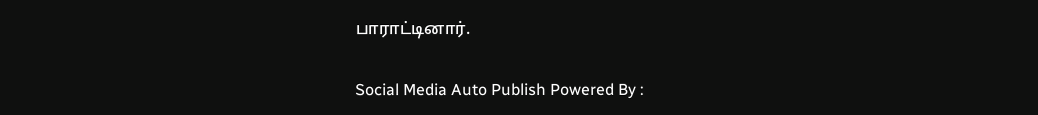பாராட்டினார்.

Social Media Auto Publish Powered By :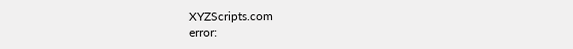XYZScripts.com
error: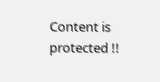Content is protected !!